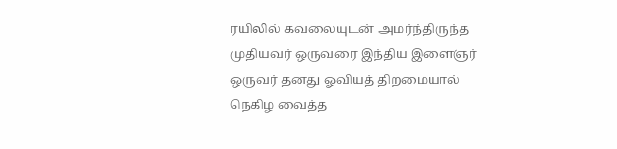ரயிலில் கவலையுடன் அமர்ந்திருந்த முதியவர் ஒருவரை இந்திய இளைஞர் ஒருவர் தனது ஓவியத் திறமையால் நெகிழ வைத்த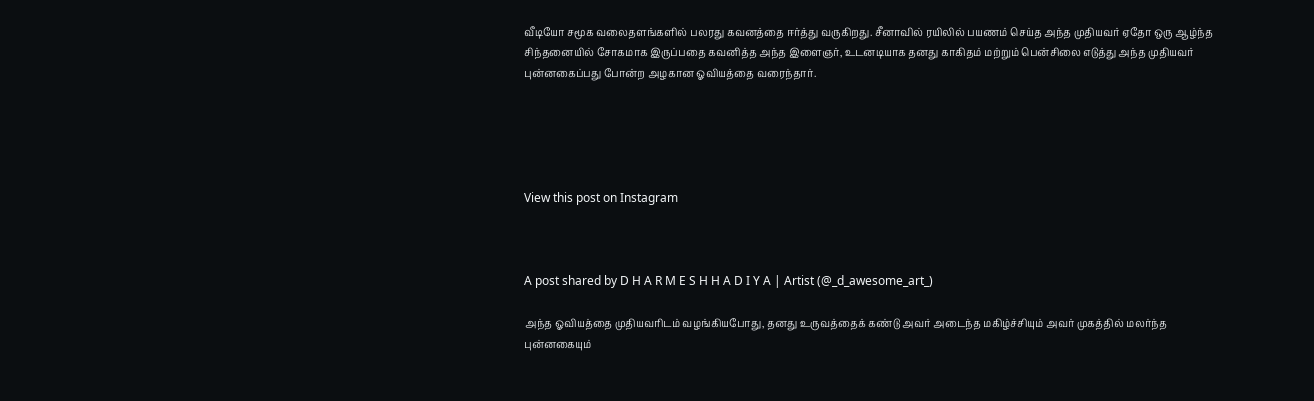வீடியோ சமூக வலைதளங்களில் பலரது கவனத்தை ஈர்த்து வருகிறது. சீனாவில் ரயிலில் பயணம் செய்த அந்த முதியவர் ஏதோ ஒரு ஆழ்ந்த சிந்தனையில் சோகமாக இருப்பதை கவனித்த அந்த இளைஞர், உடனடியாக தனது காகிதம் மற்றும் பென்சிலை எடுத்து அந்த முதியவர் புன்னகைப்பது போன்ற அழகான ஓவியத்தை வரைந்தார்.





View this post on Instagram



A post shared by D H A R M E S H H A D I Y A | Artist (@_d_awesome_art_)

அந்த ஓவியத்தை முதியவரிடம் வழங்கியபோது, தனது உருவத்தைக் கண்டு அவர் அடைந்த மகிழ்ச்சியும் அவர் முகத்தில் மலர்ந்த புன்னகையும்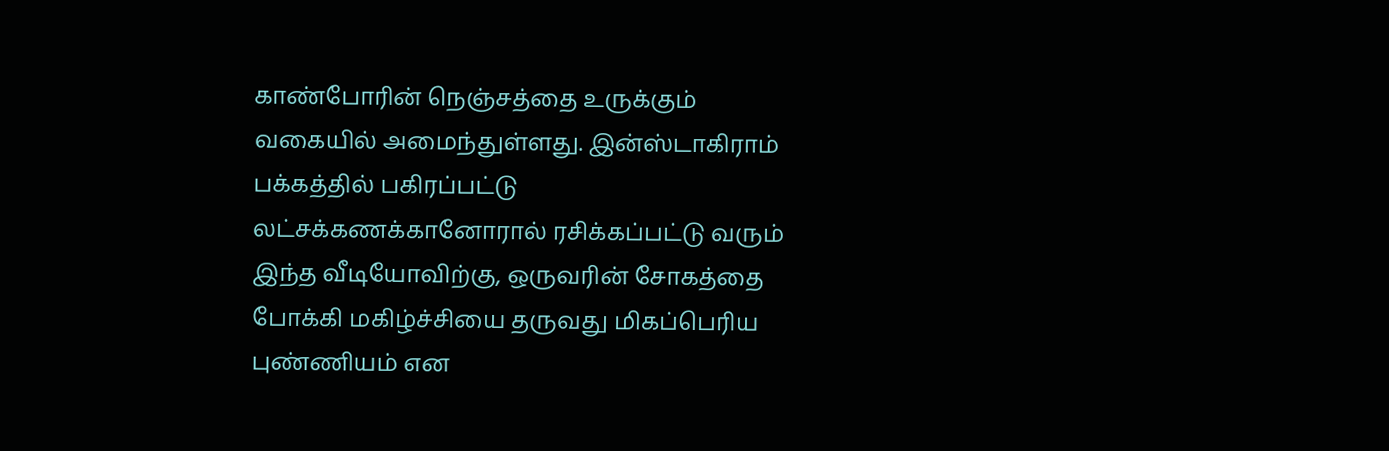காண்போரின் நெஞ்சத்தை உருக்கும் வகையில் அமைந்துள்ளது. இன்ஸ்டாகிராம் பக்கத்தில் பகிரப்பட்டு லட்சக்கணக்கானோரால் ரசிக்கப்பட்டு வரும் இந்த வீடியோவிற்கு, ஒருவரின் சோகத்தை போக்கி மகிழ்ச்சியை தருவது மிகப்பெரிய புண்ணியம் என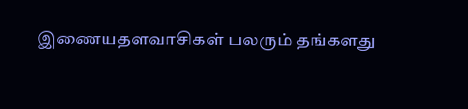இணையதளவாசிகள் பலரும் தங்களது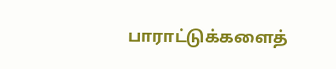பாராட்டுக்களைத்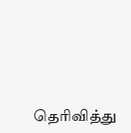தெரிவித்து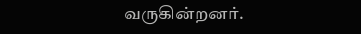வருகின்றனர்.